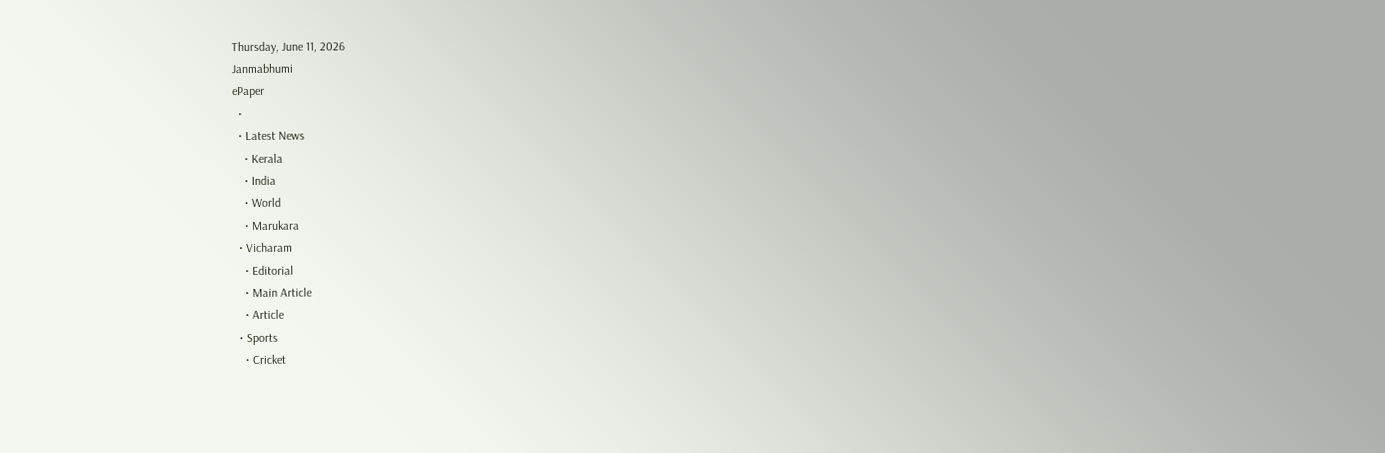Thursday, June 11, 2026
Janmabhumi
ePaper
  •
  • Latest News
    • Kerala
    • India
    • World
    • Marukara
  • Vicharam
    • Editorial
    • Main Article
    • Article
  • Sports
    • Cricket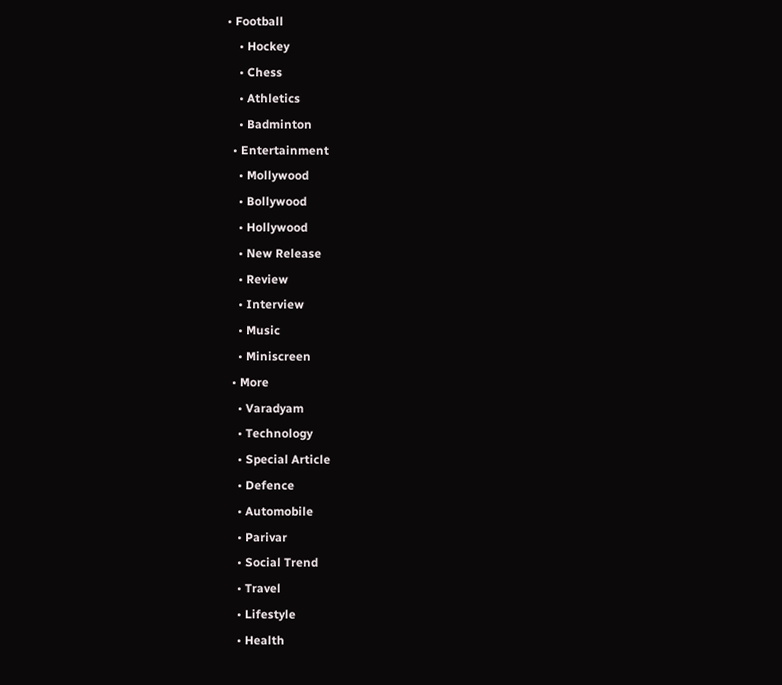• Football
    • Hockey
    • Chess
    • Athletics
    • Badminton
  • Entertainment
    • Mollywood
    • Bollywood
    • Hollywood
    • New Release
    • Review
    • Interview
    • Music
    • Miniscreen
  • More
    • Varadyam
    • Technology
    • Special Article
    • Defence
    • Automobile
    • Parivar
    • Social Trend
    • Travel
    • Lifestyle
    • Health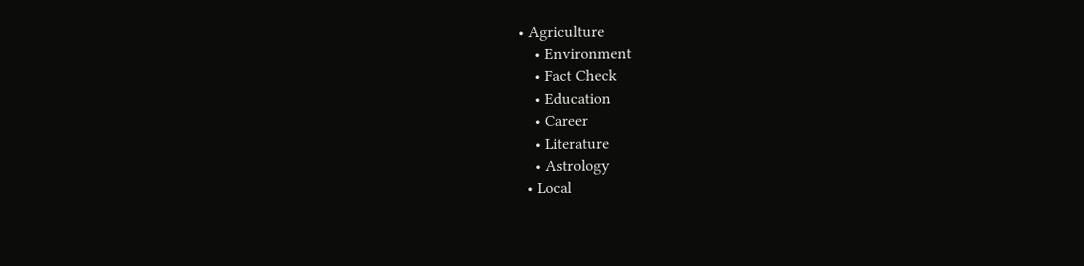• Agriculture
    • Environment
    • Fact Check
    • Education
    • Career
    • Literature
    • Astrology
  • Local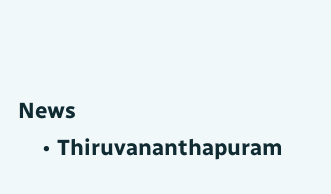News
    • Thiruvananthapuram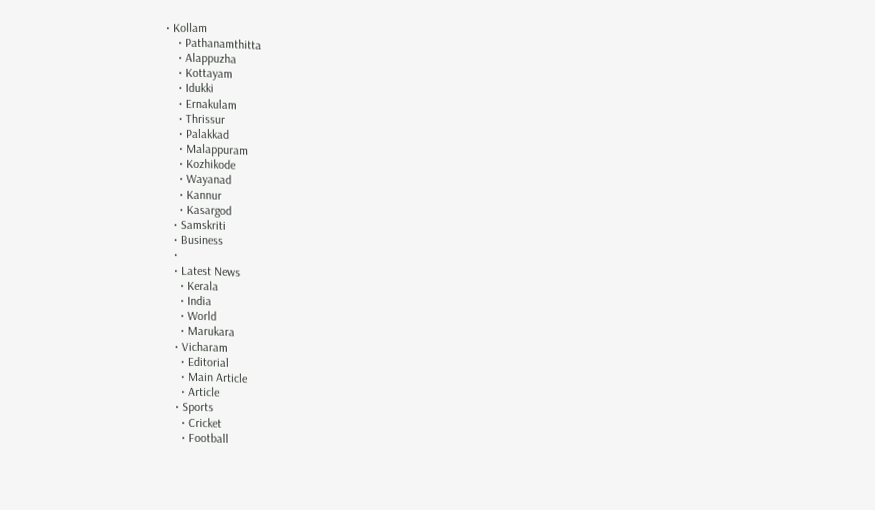• Kollam
    • Pathanamthitta
    • Alappuzha
    • Kottayam
    • Idukki
    • Ernakulam
    • Thrissur
    • Palakkad
    • Malappuram
    • Kozhikode
    • Wayanad
    • Kannur
    • Kasargod
  • Samskriti
  • Business
  •
  • Latest News
    • Kerala
    • India
    • World
    • Marukara
  • Vicharam
    • Editorial
    • Main Article
    • Article
  • Sports
    • Cricket
    • Football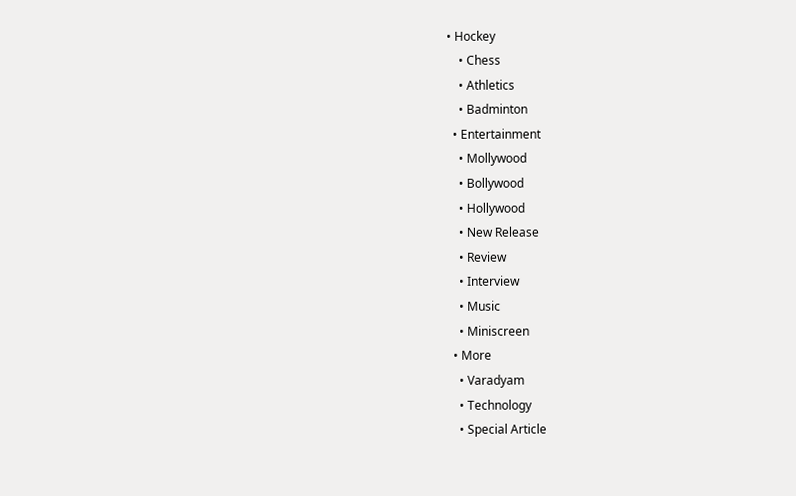• Hockey
    • Chess
    • Athletics
    • Badminton
  • Entertainment
    • Mollywood
    • Bollywood
    • Hollywood
    • New Release
    • Review
    • Interview
    • Music
    • Miniscreen
  • More
    • Varadyam
    • Technology
    • Special Article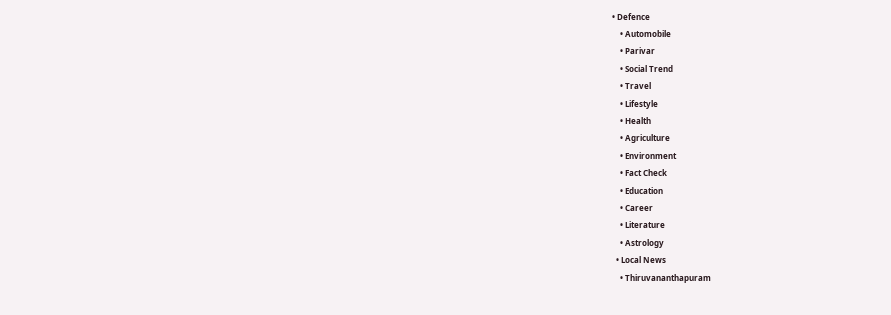• Defence
    • Automobile
    • Parivar
    • Social Trend
    • Travel
    • Lifestyle
    • Health
    • Agriculture
    • Environment
    • Fact Check
    • Education
    • Career
    • Literature
    • Astrology
  • Local News
    • Thiruvananthapuram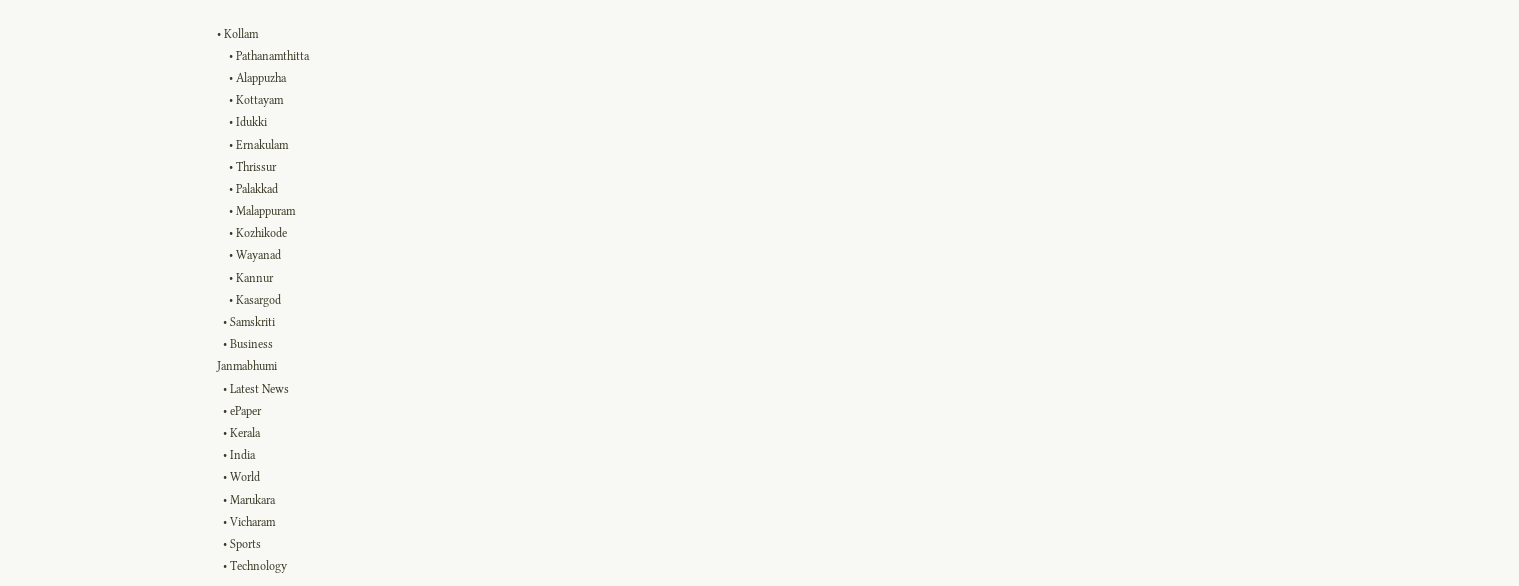• Kollam
    • Pathanamthitta
    • Alappuzha
    • Kottayam
    • Idukki
    • Ernakulam
    • Thrissur
    • Palakkad
    • Malappuram
    • Kozhikode
    • Wayanad
    • Kannur
    • Kasargod
  • Samskriti
  • Business
Janmabhumi
  • Latest News
  • ePaper
  • Kerala
  • India
  • World
  • Marukara
  • Vicharam
  • Sports
  • Technology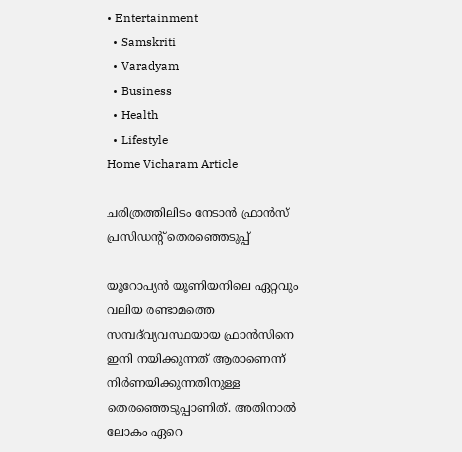• Entertainment
  • Samskriti
  • Varadyam
  • Business
  • Health
  • Lifestyle
Home Vicharam Article

ചരിത്രത്തിലിടം നേടാന്‍ ഫ്രാന്‍സ് പ്രസിഡന്റ് തെരഞ്ഞെടുപ്പ്

യൂറോപ്യന്‍ യൂണിയനിലെ ഏറ്റവും വലിയ രണ്ടാമത്തെ സമ്പദ്‌വ്യവസ്ഥയായ ഫ്രാന്‍സിനെ ഇനി നയിക്കുന്നത് ആരാണെന്ന് നിര്‍ണയിക്കുന്നതിനുള്ള തെരഞ്ഞെടുപ്പാണിത്. അതിനാല്‍ ലോകം ഏറെ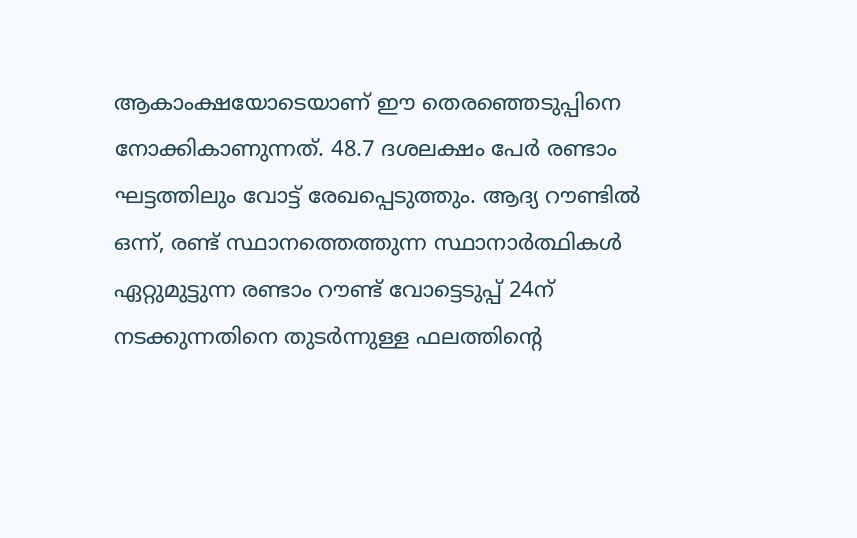ആകാംക്ഷയോടെയാണ് ഈ തെരഞ്ഞെടുപ്പിനെ നോക്കികാണുന്നത്. 48.7 ദശലക്ഷം പേര്‍ രണ്ടാം ഘട്ടത്തിലും വോട്ട് രേഖപ്പെടുത്തും. ആദ്യ റൗണ്ടില്‍ ഒന്ന്, രണ്ട് സ്ഥാനത്തെത്തുന്ന സ്ഥാനാര്‍ത്ഥികള്‍ ഏറ്റുമുട്ടുന്ന രണ്ടാം റൗണ്ട് വോട്ടെടുപ്പ് 24ന് നടക്കുന്നതിനെ തുടര്‍ന്നുള്ള ഫലത്തിന്റെ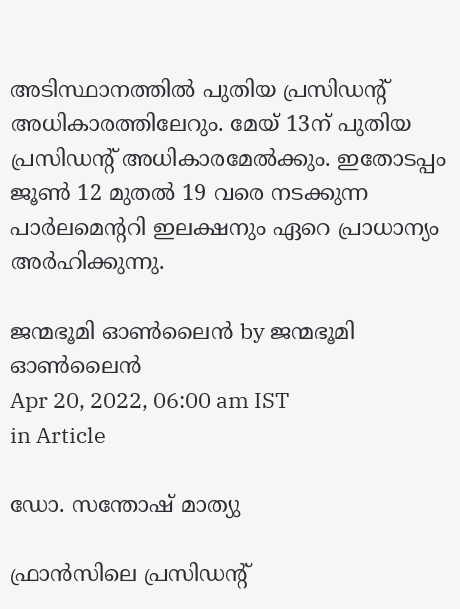അടിസ്ഥാനത്തില്‍ പുതിയ പ്രസിഡന്റ് അധികാരത്തിലേറും. മേയ് 13ന് പുതിയ പ്രസിഡന്റ് അധികാരമേല്‍ക്കും. ഇതോടപ്പം ജൂണ്‍ 12 മുതല്‍ 19 വരെ നടക്കുന്ന പാര്‍ലമെന്ററി ഇലക്ഷനും ഏറെ പ്രാധാന്യം അര്‍ഹിക്കുന്നു.

ജന്മഭൂമി ഓണ്‍ലൈന്‍ by ജന്മഭൂമി ഓണ്‍ലൈന്‍
Apr 20, 2022, 06:00 am IST
in Article

ഡോ. സന്തോഷ് മാത്യു

ഫ്രാന്‍സിലെ പ്രസിഡന്റ്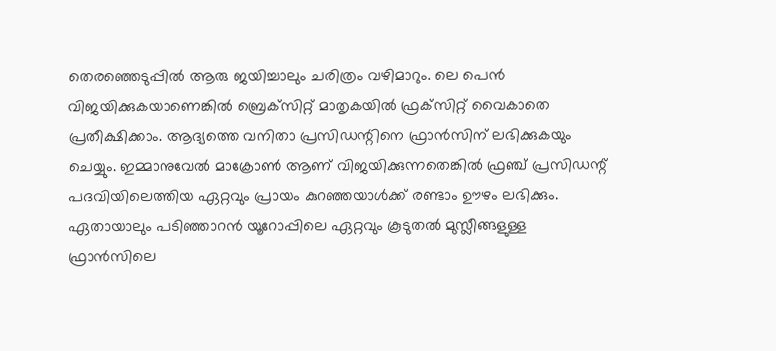തെരഞ്ഞെടുപ്പില്‍ ആരു ജയിച്ചാലും ചരിത്രം വഴിമാറും. ലെ പെന്‍ വിജയിക്കുകയാണെങ്കില്‍ ബ്രെക്‌സിറ്റ് മാതൃകയില്‍ ഫ്രക്‌സിറ്റ് വൈകാതെ പ്രതീക്ഷിക്കാം. ആദ്യത്തെ വനിതാ പ്രസിഡന്റിനെ ഫ്രാന്‍സിന് ലഭിക്കുകയും ചെയ്യും. ഇമ്മാനുവേല്‍ മാക്രോണ്‍ ആണ് വിജയിക്കുന്നതെങ്കില്‍ ഫ്രഞ്ച് പ്രസിഡന്റ് പദവിയിലെത്തിയ ഏറ്റവും പ്രായം കുറഞ്ഞയാള്‍ക്ക് രണ്ടാം ഊഴം ലഭിക്കും. ഏതായാലും പടിഞ്ഞാറന്‍ യൂറോപ്പിലെ ഏറ്റവും കൂടുതല്‍ മുസ്ലീങ്ങളുള്ള ഫ്രാന്‍സിലെ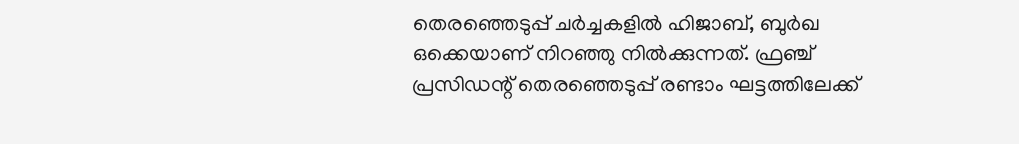തെരഞ്ഞെടുപ്പ് ചര്‍ച്ചകളില്‍ ഹിജാബ്, ബുര്‍ഖ  ഒക്കെയാണ് നിറഞ്ഞു നില്‍ക്കുന്നത്. ഫ്രഞ്ച് പ്രസിഡന്റ് തെരഞ്ഞെടുപ്പ് രണ്ടാം ഘട്ടത്തിലേക്ക്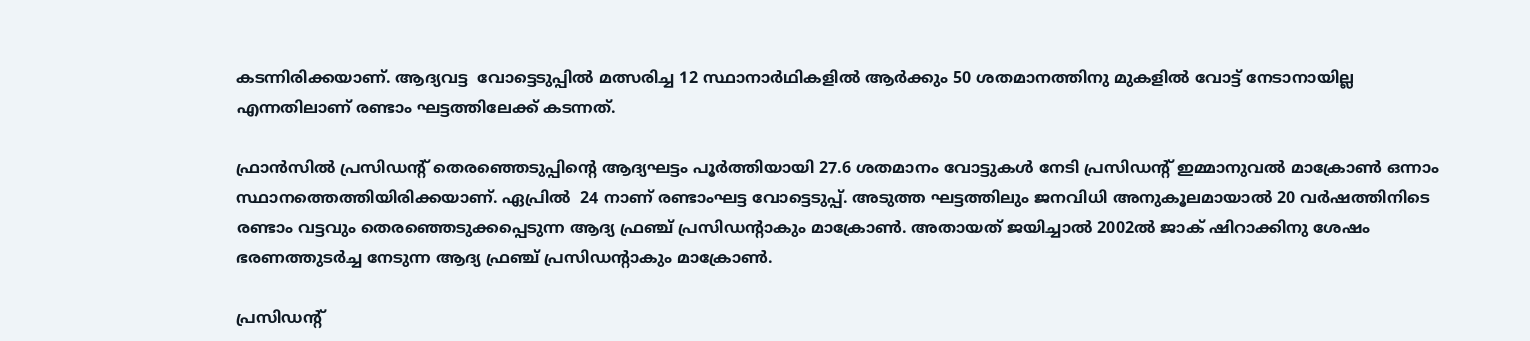കടന്നിരിക്കയാണ്. ആദ്യവട്ട  വോട്ടെടുപ്പില്‍ മത്സരിച്ച 12 സ്ഥാനാര്‍ഥികളില്‍ ആര്‍ക്കും 50 ശതമാനത്തിനു മുകളില്‍ വോട്ട് നേടാനായില്ല എന്നതിലാണ് രണ്ടാം ഘട്ടത്തിലേക്ക് കടന്നത്.

ഫ്രാന്‍സില്‍ പ്രസിഡന്റ് തെരഞ്ഞെടുപ്പിന്റെ ആദ്യഘട്ടം പൂര്‍ത്തിയായി 27.6 ശതമാനം വോട്ടുകള്‍ നേടി പ്രസിഡന്റ് ഇമ്മാനുവല്‍ മാക്രോണ്‍ ഒന്നാം സ്ഥാനത്തെത്തിയിരിക്കയാണ്. ഏപ്രില്‍  24 നാണ് രണ്ടാംഘട്ട വോട്ടെടുപ്പ്. അടുത്ത ഘട്ടത്തിലും ജനവിധി അനുകൂലമായാല്‍ 20 വര്‍ഷത്തിനിടെ രണ്ടാം വട്ടവും തെരഞ്ഞെടുക്കപ്പെടുന്ന ആദ്യ ഫ്രഞ്ച് പ്രസിഡന്റാകും മാക്രോണ്‍. അതായത് ജയിച്ചാല്‍ 2002ല്‍ ജാക് ഷിറാക്കിനു ശേഷം ഭരണത്തുടര്‍ച്ച നേടുന്ന ആദ്യ ഫ്രഞ്ച് പ്രസിഡന്റാകും മാക്രോണ്‍.

പ്രസിഡന്റ്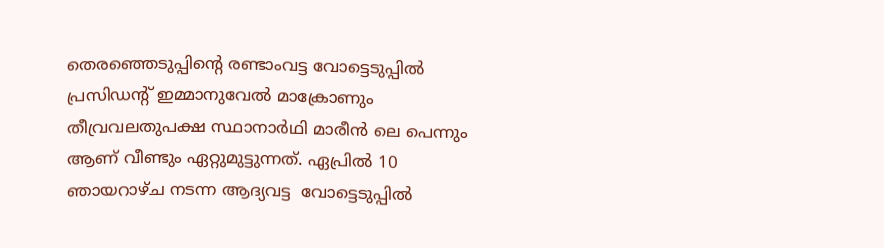തെരഞ്ഞെടുപ്പിന്റെ രണ്ടാംവട്ട വോട്ടെടുപ്പില്‍ പ്രസിഡന്റ് ഇമ്മാനുവേല്‍ മാക്രോണും തീവ്രവലതുപക്ഷ സ്ഥാനാര്‍ഥി മാരീന്‍ ലെ പെന്നും ആണ് വീണ്ടും ഏറ്റുമുട്ടുന്നത്. ഏപ്രില്‍ 10 ഞായറാഴ്ച നടന്ന ആദ്യവട്ട  വോട്ടെടുപ്പില്‍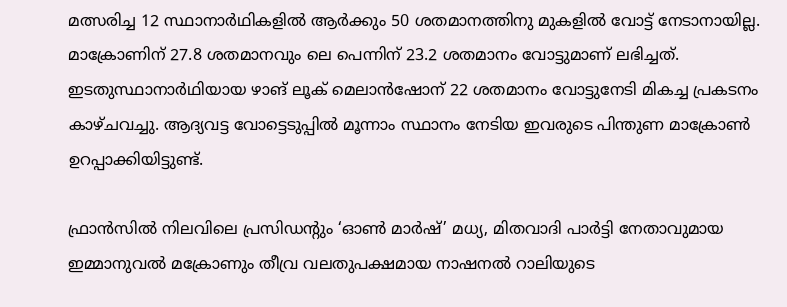മത്സരിച്ച 12 സ്ഥാനാര്‍ഥികളില്‍ ആര്‍ക്കും 50 ശതമാനത്തിനു മുകളില്‍ വോട്ട് നേടാനായില്ല. മാക്രോണിന് 27.8 ശതമാനവും ലെ പെന്നിന് 23.2 ശതമാനം വോട്ടുമാണ് ലഭിച്ചത്. ഇടതുസ്ഥാനാര്‍ഥിയായ ഴാങ് ലൂക് മെലാന്‍ഷോന് 22 ശതമാനം വോട്ടുനേടി മികച്ച പ്രകടനം കാഴ്ചവച്ചു. ആദ്യവട്ട വോട്ടെടുപ്പില്‍ മൂന്നാം സ്ഥാനം നേടിയ ഇവരുടെ പിന്തുണ മാക്രോണ്‍ ഉറപ്പാക്കിയിട്ടുണ്ട്.

ഫ്രാന്‍സില്‍ നിലവിലെ പ്രസിഡന്റും ‘ഓണ്‍ മാര്‍ഷ്’ മധ്യ, മിതവാദി പാര്‍ട്ടി നേതാവുമായ ഇമ്മാനുവല്‍ മക്രോണും തീവ്ര വലതുപക്ഷമായ നാഷനല്‍ റാലിയുടെ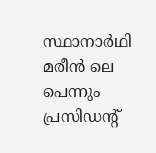സ്ഥാനാര്‍ഥി മരീന്‍ ലെ പെന്നും പ്രസിഡന്റ്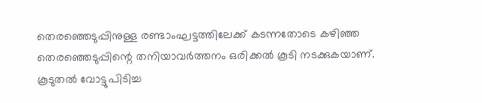തെരഞ്ഞെടുപ്പിനുള്ള രണ്ടാംഘട്ടത്തിലേക്ക് കടന്നതോടെ കഴിഞ്ഞ തെരഞ്ഞെടുപ്പിന്റെ തനിയാവര്‍ത്തനം ഒരിക്കല്‍ കൂടി നടക്കുകയാണ്. കൂടുതല്‍ വോട്ടുപിടിച്ച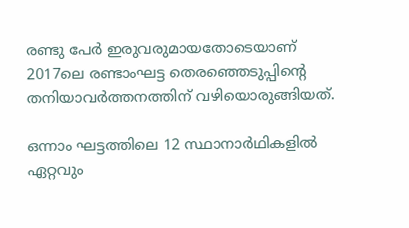രണ്ടു പേര്‍ ഇരുവരുമായതോടെയാണ് 2017ലെ രണ്ടാംഘട്ട തെരഞ്ഞെടുപ്പിന്റെ തനിയാവര്‍ത്തനത്തിന് വഴിയൊരുങ്ങിയത്.

ഒന്നാം ഘട്ടത്തിലെ 12 സ്ഥാനാര്‍ഥികളില്‍ ഏറ്റവും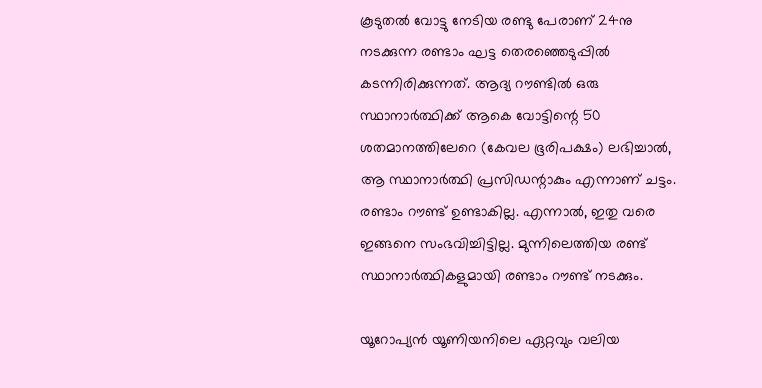കൂടുതല്‍ വോട്ടു നേടിയ രണ്ടു പേരാണ് 24നു നടക്കുന്ന രണ്ടാം ഘട്ട തെരഞ്ഞെടുപ്പില്‍ കടന്നിരിക്കുന്നത്. ആദ്യ റൗണ്ടില്‍ ഒരു സ്ഥാനാര്‍ത്ഥിക്ക് ആകെ വോട്ടിന്റെ 50 ശതമാനത്തിലേറെ (കേവല ഭൂരിപക്ഷം) ലഭിച്ചാല്‍, ആ സ്ഥാനാര്‍ത്ഥി പ്രസിഡന്റാകും എന്നാണ് ചട്ടം. രണ്ടാം റൗണ്ട് ഉണ്ടാകില്ല. എന്നാല്‍, ഇതു വരെ ഇങ്ങനെ സംഭവിച്ചിട്ടില്ല. മുന്നിലെത്തിയ രണ്ട് സ്ഥാനാര്‍ത്ഥികളുമായി രണ്ടാം റൗണ്ട് നടക്കും.

യൂറോപ്യന്‍ യൂണിയനിലെ ഏറ്റവും വലിയ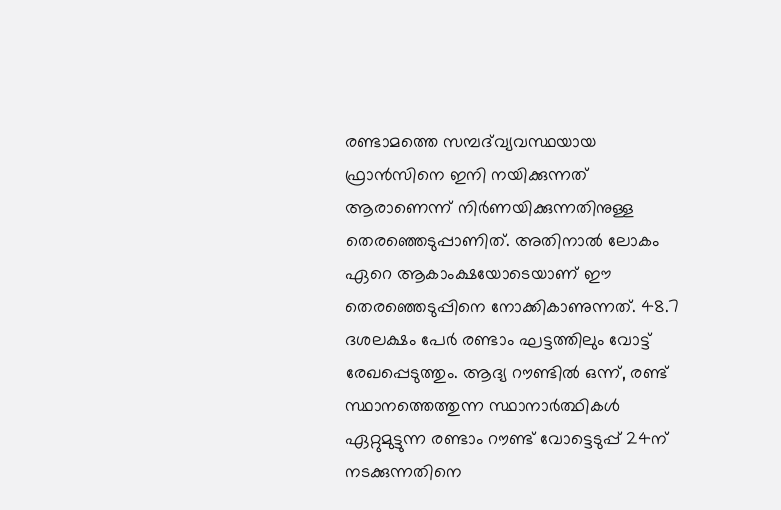രണ്ടാമത്തെ സമ്പദ്‌വ്യവസ്ഥയായ ഫ്രാന്‍സിനെ ഇനി നയിക്കുന്നത് ആരാണെന്ന് നിര്‍ണയിക്കുന്നതിനുള്ള തെരഞ്ഞെടുപ്പാണിത്. അതിനാല്‍ ലോകം ഏറെ ആകാംക്ഷയോടെയാണ് ഈ തെരഞ്ഞെടുപ്പിനെ നോക്കികാണുന്നത്. 48.7 ദശലക്ഷം പേര്‍ രണ്ടാം ഘട്ടത്തിലും വോട്ട് രേഖപ്പെടുത്തും. ആദ്യ റൗണ്ടില്‍ ഒന്ന്, രണ്ട് സ്ഥാനത്തെത്തുന്ന സ്ഥാനാര്‍ത്ഥികള്‍ ഏറ്റുമുട്ടുന്ന രണ്ടാം റൗണ്ട് വോട്ടെടുപ്പ് 24ന് നടക്കുന്നതിനെ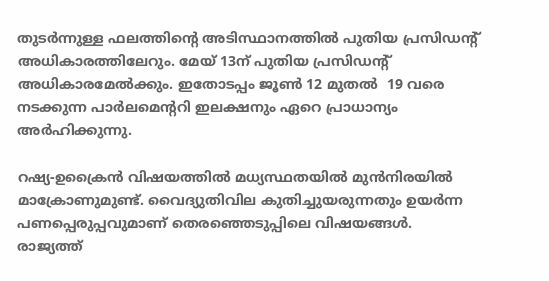തുടര്‍ന്നുള്ള ഫലത്തിന്റെ അടിസ്ഥാനത്തില്‍ പുതിയ പ്രസിഡന്റ് അധികാരത്തിലേറും. മേയ് 13ന് പുതിയ പ്രസിഡന്റ് അധികാരമേല്‍ക്കും. ഇതോടപ്പം ജൂണ്‍ 12 മുതല്‍  19 വരെ നടക്കുന്ന പാര്‍ലമെന്ററി ഇലക്ഷനും ഏറെ പ്രാധാന്യം അര്‍ഹിക്കുന്നു.

റഷ്യ-ഉക്രൈന്‍ വിഷയത്തില്‍ മധ്യസ്ഥതയില്‍ മുന്‍നിരയില്‍ മാക്രോണുമുണ്ട്. വൈദ്യുതിവില കുതിച്ചുയരുന്നതും ഉയര്‍ന്ന പണപ്പെരുപ്പവുമാണ് തെരഞ്ഞെടുപ്പിലെ വിഷയങ്ങള്‍. രാജ്യത്ത്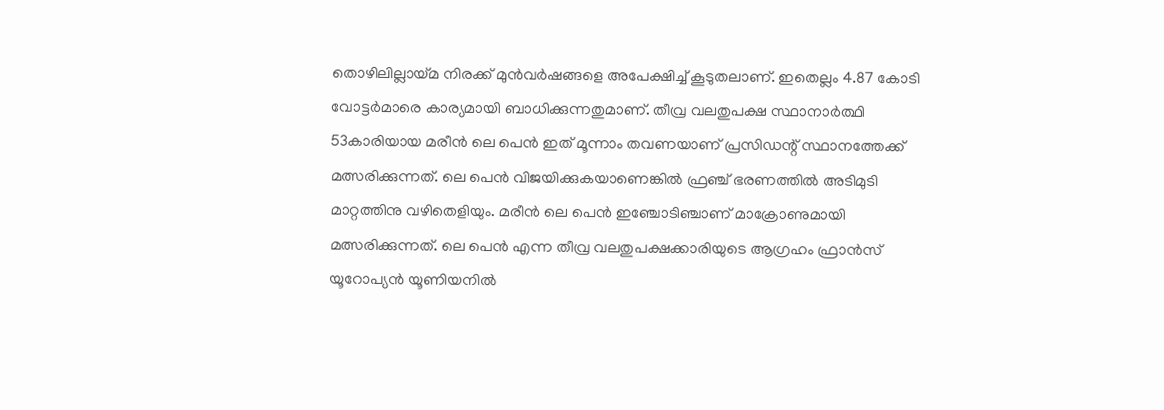തൊഴിലില്ലായ്‌മ നിരക്ക് മുന്‍വര്‍ഷങ്ങളെ അപേക്ഷിച്ച് കൂടുതലാണ്. ഇതെല്ലം 4.87 കോടി വോട്ടര്‍മാരെ കാര്യമായി ബാധിക്കുന്നതുമാണ്. തീവ്ര വലതുപക്ഷ സ്ഥാനാര്‍ത്ഥി 53കാരിയായ മരീന്‍ ലെ പെന്‍ ഇത് മൂന്നാം തവണയാണ് പ്രസിഡന്റ് സ്ഥാനത്തേക്ക് മത്സരിക്കുന്നത്. ലെ പെന്‍ വിജയിക്കുകയാണെങ്കില്‍ ഫ്രഞ്ച് ഭരണത്തില്‍ അടിമുടി മാറ്റത്തിനു വഴിതെളിയും. മരീന്‍ ലെ പെന്‍ ഇഞ്ചോടിഞ്ചാണ് മാക്രോണുമായി മത്സരിക്കുന്നത്. ലെ പെന്‍ എന്ന തീവ്ര വലതുപക്ഷക്കാരിയുടെ ആഗ്രഹം ഫ്രാന്‍സ് യൂറോപ്യന്‍ യൂണിയനില്‍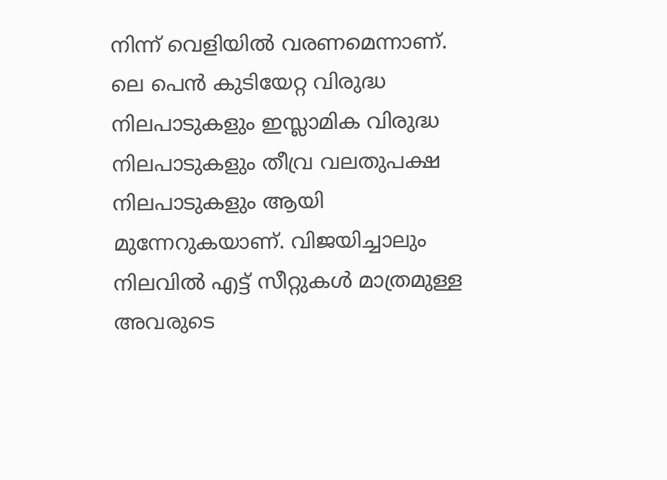നിന്ന് വെളിയില്‍ വരണമെന്നാണ്. ലെ പെന്‍ കുടിയേറ്റ വിരുദ്ധ നിലപാടുകളും ഇസ്ലാമിക വിരുദ്ധ നിലപാടുകളും തീവ്ര വലതുപക്ഷ നിലപാടുകളും ആയി മുന്നേറുകയാണ്. വിജയിച്ചാലും നിലവില്‍ എട്ട് സീറ്റുകള്‍ മാത്രമുള്ള അവരുടെ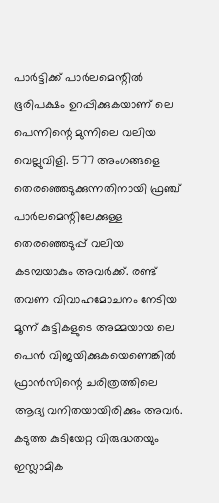പാര്‍ട്ടിക്ക് പാര്‍ലമെന്റില്‍ ഭൂരിപക്ഷം ഉറപ്പിക്കുകയാണ് ലെ പെന്നിന്റെ മുന്നിലെ വലിയ വെല്ലുവിളി. 577 അംഗങ്ങളെ തെരഞ്ഞെടുക്കുന്നതിനായി ഫ്രഞ്ച് പാര്‍ലമെന്റിലേക്കുള്ള തെരഞ്ഞെടുപ്പ് വലിയ കടമ്പയാകും അവര്‍ക്ക്. രണ്ട് തവണ വിവാഹമോചനം നേടിയ മൂന്ന് കുട്ടികളുടെ അമ്മയായ ലെ പെന്‍ വിജയിക്കുകയെണെങ്കില്‍ ഫ്രാന്‍സിന്റെ ചരിത്രത്തിലെ ആദ്യ വനിതയായിരിക്കും അവര്‍. കടുത്ത കുടിയേറ്റ വിരുദ്ധതയും ഇസ്ലാമിക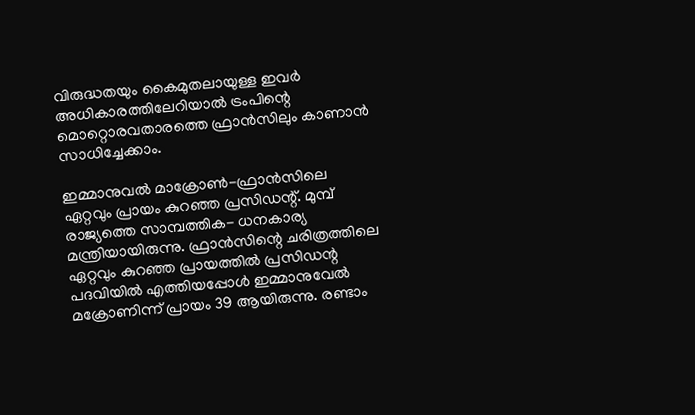വിരുദ്ധതയും കൈമുതലായുള്ള ഇവര്‍ അധികാരത്തിലേറിയാല്‍ ട്രംപിന്റെ മൊറ്റൊരവതാരത്തെ ഫ്രാന്‍സിലും കാണാന്‍ സാധിച്ചേക്കാം.

ഇമ്മാനുവല്‍ മാക്രോണ്‍-ഫ്രാന്‍സിലെ ഏറ്റവും പ്രായം കുറഞ്ഞ പ്രസിഡന്റ്. മുമ്പ് രാജ്യത്തെ സാമ്പത്തിക- ധനകാര്യ മന്ത്രിയായിരുന്നു. ഫ്രാന്‍സിന്റെ ചരിത്രത്തിലെ ഏറ്റവും കുറഞ്ഞ പ്രായത്തില്‍ പ്രസിഡന്റ പദവിയില്‍ എത്തിയപ്പോള്‍ ഇമ്മാനുവേല്‍ മക്രോണിന്ന് പ്രായം 39 ആയിരുന്നു. രണ്ടാം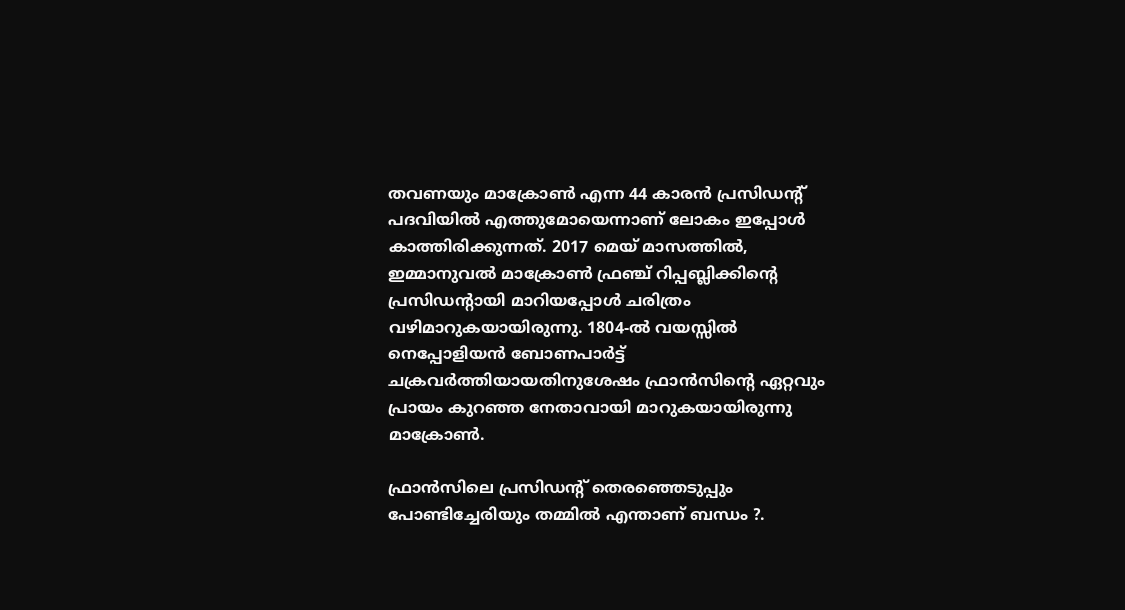തവണയും മാക്രോണ്‍ എന്ന 44 കാരന്‍ പ്രസിഡന്റ് പദവിയില്‍ എത്തുമോയെന്നാണ് ലോകം ഇപ്പോള്‍ കാത്തിരിക്കുന്നത്. 2017 മെയ് മാസത്തില്‍, ഇമ്മാനുവല്‍ മാക്രോണ്‍ ഫ്രഞ്ച് റിപ്പബ്ലിക്കിന്റെ പ്രസിഡന്റായി മാറിയപ്പോള്‍ ചരിത്രം വഴിമാറുകയായിരുന്നു. 1804-ല്‍ വയസ്സില്‍ നെപ്പോളിയന്‍ ബോണപാര്‍ട്ട് ചക്രവര്‍ത്തിയായതിനുശേഷം ഫ്രാന്‍സിന്റെ ഏറ്റവും പ്രായം കുറഞ്ഞ നേതാവായി മാറുകയായിരുന്നു മാക്രോണ്‍.

ഫ്രാന്‍സിലെ പ്രസിഡന്റ് തെരഞ്ഞെടുപ്പും പോണ്ടിച്ചേരിയും തമ്മില്‍ എന്താണ് ബന്ധം ?.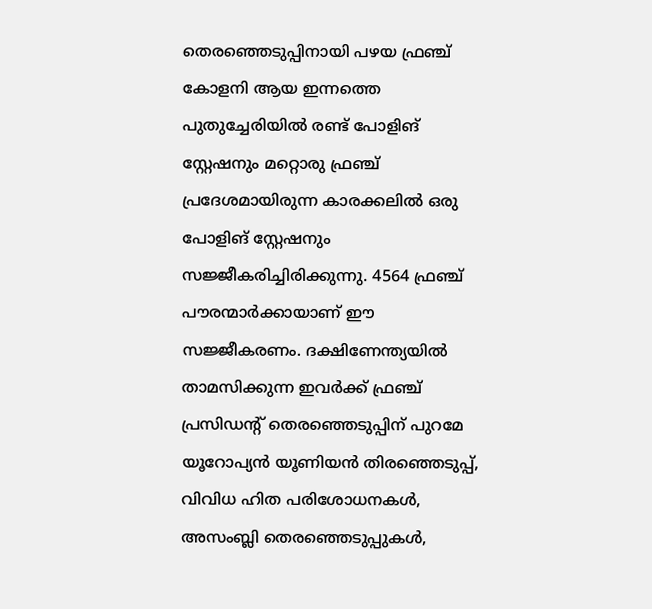തെരഞ്ഞെടുപ്പിനായി പഴയ ഫ്രഞ്ച് കോളനി ആയ ഇന്നത്തെ പുതുച്ചേരിയില്‍ രണ്ട് പോളിങ് സ്റ്റേഷനും മറ്റൊരു ഫ്രഞ്ച് പ്രദേശമായിരുന്ന കാരക്കലില്‍ ഒരു പോളിങ് സ്റ്റേഷനും സജ്ജീകരിച്ചിരിക്കുന്നു. 4564 ഫ്രഞ്ച് പൗരന്മാര്‍ക്കായാണ് ഈ സജ്ജീകരണം. ദക്ഷിണേന്ത്യയില്‍ താമസിക്കുന്ന ഇവര്‍ക്ക് ഫ്രഞ്ച് പ്രസിഡന്റ് തെരഞ്ഞെടുപ്പിന് പുറമേ യൂറോപ്യന്‍ യൂണിയന്‍ തിരഞ്ഞെടുപ്പ്, വിവിധ ഹിത പരിശോധനകള്‍, അസംബ്ലി തെരഞ്ഞെടുപ്പുകള്‍,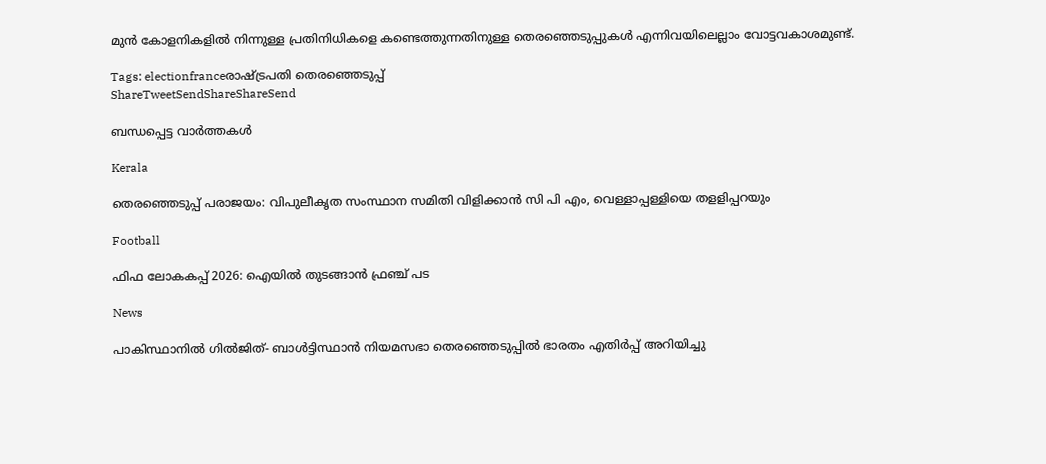മുന്‍ കോളനികളില്‍ നിന്നുള്ള പ്രതിനിധികളെ കണ്ടെത്തുന്നതിനുള്ള തെരഞ്ഞെടുപ്പുകള്‍ എന്നിവയിലെല്ലാം വോട്ടവകാശമുണ്ട്.

Tags: electionfranceരാഷ്ട്രപതി തെരഞ്ഞെടുപ്പ്
ShareTweetSendShareShareSend

ബന്ധപ്പെട്ട വാര്‍ത്തകള്‍

Kerala

തെരഞ്ഞെടുപ്പ് പരാജയം: വിപുലീകൃത സംസ്ഥാന സമിതി വിളിക്കാന്‍ സി പി എം, വെള്ളാപ്പള്ളിയെ തളളിപ്പറയും

Football

ഫിഫ ലോകകപ്പ് 2026: ഐയില്‍ തുടങ്ങാന്‍ ഫ്രഞ്ച് പട

News

പാകിസ്ഥാനിൽ ഗിൽജിത്- ബാൾട്ടിസ്ഥാൻ നിയമസഭാ തെരഞ്ഞെടുപ്പിൽ ഭാരതം എതിർപ്പ് അറിയിച്ചു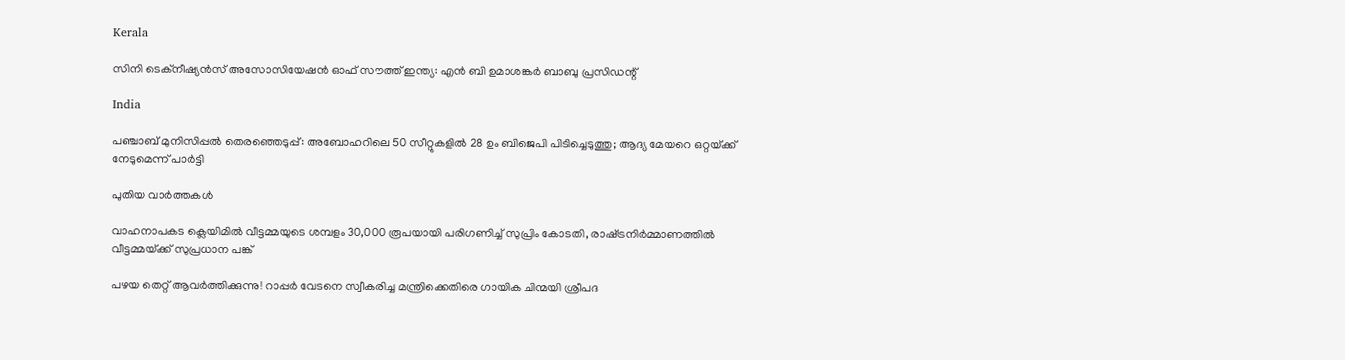Kerala

സിനി ടെക്‌നീഷ്യന്‍സ് അസോസിയേഷന്‍ ഓഫ് സൗത്ത് ഇന്ത്യ: എന്‍ ബി ഉമാശങ്കര്‍ ബാബു പ്രസിഡന്റ്

India

പഞ്ചാബ് മുനിസിപ്പൽ തെരഞ്ഞെടുപ്പ്: അബോഹറിലെ 50 സീറ്റുകളിൽ 28 ഉം ബിജെപി പിടിച്ചെടുത്തു; ആദ്യ മേയറെ ഒറ്റയ്‌ക്ക് നേടുമെന്ന് പാർട്ടി

പുതിയ വാര്‍ത്തകള്‍

വാഹനാപകട ക്ലെയിമില്‍ വീട്ടമ്മയുടെ ശമ്പളം 30,000 രൂപയായി പരിഗണിച്ച് സുപ്രിം കോടതി, രാഷ്‌ട്രനിര്‍മ്മാണത്തില്‍ വീട്ടമ്മയ്‌ക്ക് സുപ്രധാന പങ്ക്

പഴയ തെറ്റ് ആവര്‍ത്തിക്കുന്നു! റാപ്പര്‍ വേടനെ സ്വീകരിച്ച മന്ത്രിക്കെതിരെ ഗായിക ചിന്മയി ശ്രീപദ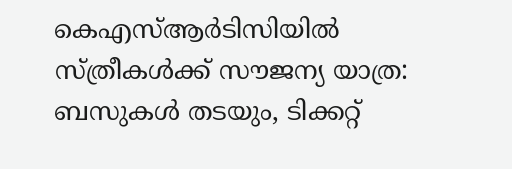കെഎസ്ആര്‍ടിസിയില്‍ സ്ത്രീകള്‍ക്ക് സൗജന്യ യാത്ര: ബസുകള്‍ തടയും, ടിക്കറ്റ്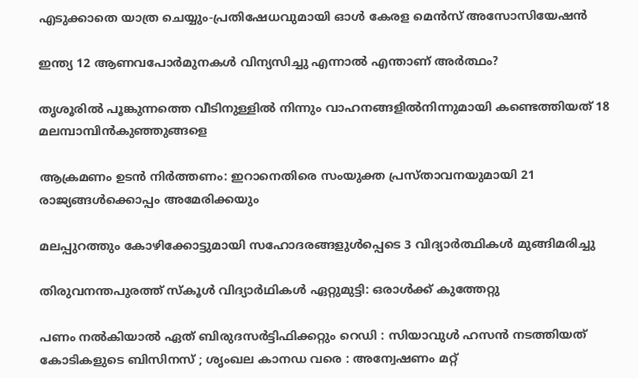എടുക്കാതെ യാത്ര ചെയ്യും-പ്രതിഷേധവുമായി ഓള്‍ കേരള മെന്‍സ് അസോസിയേഷന്‍

ഇന്ത്യ 12 ആണവപോര്‍മുനകള്‍ വിന്യസിച്ചു എന്നാല്‍ എന്താണ് അര്‍ത്ഥം?

തൃശൂരില്‍ പൂങ്കുന്നത്തെ വീടിനുള്ളില്‍ നിന്നും വാഹനങ്ങളില്‍നിന്നുമായി കണ്ടെത്തിയത് 18 മലമ്പാമ്പിന്‍കുഞ്ഞുങ്ങളെ

ആക്രമണം ഉടന്‍ നിര്‍ത്തണം: ഇറാനെതിരെ സംയുക്ത പ്രസ്താവനയുമായി 21 രാജ്യങ്ങള്‍ക്കൊപ്പം അമേരിക്കയും

മലപ്പുറത്തും കോഴിക്കോട്ടുമായി സഹോദരങ്ങളുള്‍പ്പെടെ 3 വിദ്യാര്‍ത്ഥികള്‍ മുങ്ങിമരിച്ചു

തിരുവനന്തപുരത്ത് സ്‌കൂള്‍ വിദ്യാര്‍ഥികള്‍ ഏറ്റുമുട്ടി: ഒരാള്‍ക്ക് കുത്തേറ്റു

പണം നൽകിയാൽ ഏത് ബിരുദസർട്ടിഫിക്കറ്റും റെഡി : സിയാവുൾ ഹസൻ നടത്തിയത് കോടികളുടെ ബിസിനസ് ; ശൃംഖല കാനഡ വരെ : അന്വേഷണം മറ്റ്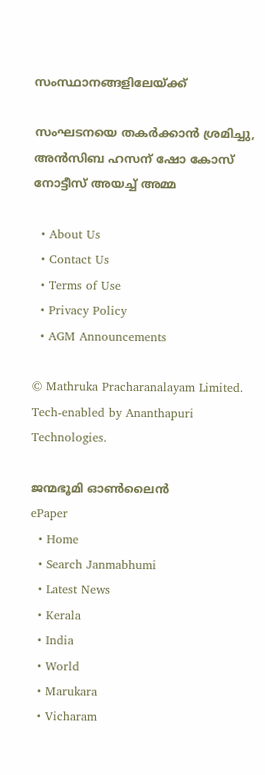സംസ്ഥാനങ്ങളിലേയ്‌ക്ക്

സംഘടനയെ തകര്‍ക്കാന്‍ ശ്രമിച്ചു, അന്‍സിബ ഹസന് ഷോ കോസ് നോട്ടീസ് അയച്ച് അമ്മ

  • About Us
  • Contact Us
  • Terms of Use
  • Privacy Policy
  • AGM Announcements

© Mathruka Pracharanalayam Limited.
Tech-enabled by Ananthapuri Technologies.

ജന്മഭൂമി ഓണ്‍ലൈന്‍
ePaper
  • Home
  • Search Janmabhumi
  • Latest News
  • Kerala
  • India
  • World
  • Marukara
  • Vicharam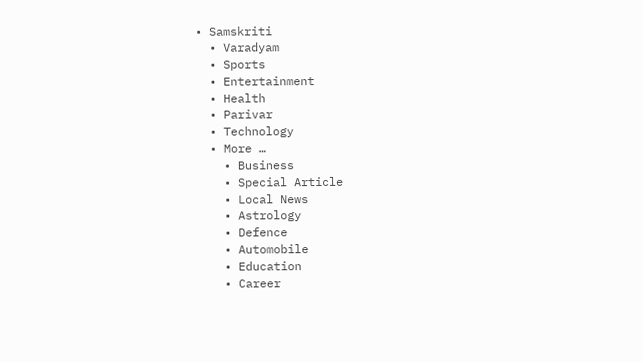• Samskriti
  • Varadyam
  • Sports
  • Entertainment
  • Health
  • Parivar
  • Technology
  • More …
    • Business
    • Special Article
    • Local News
    • Astrology
    • Defence
    • Automobile
    • Education
    • Career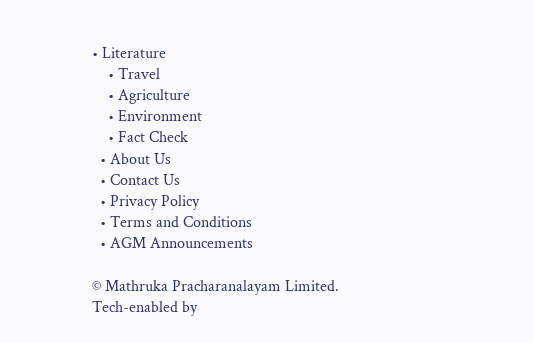• Literature
    • Travel
    • Agriculture
    • Environment
    • Fact Check
  • About Us
  • Contact Us
  • Privacy Policy
  • Terms and Conditions
  • AGM Announcements

© Mathruka Pracharanalayam Limited.
Tech-enabled by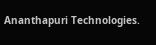Ananthapuri Technologies.